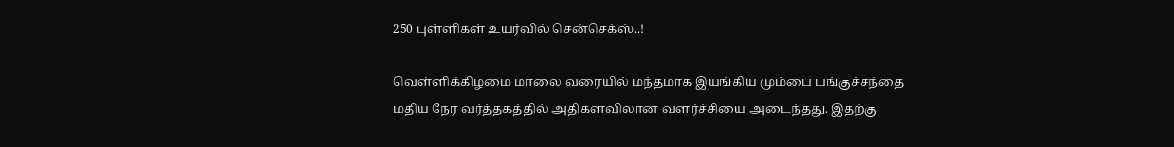250 புள்ளிகள் உயர்வில் சென்செக்ஸ்..!

வெள்ளிக்கிழமை மாலை வரையில் மந்தமாக இயங்கிய மும்பை பங்குச்சந்தை மதிய நேர வர்த்தகத்தில் அதிகளவிலான வளர்ச்சியை அடைந்தது. இதற்கு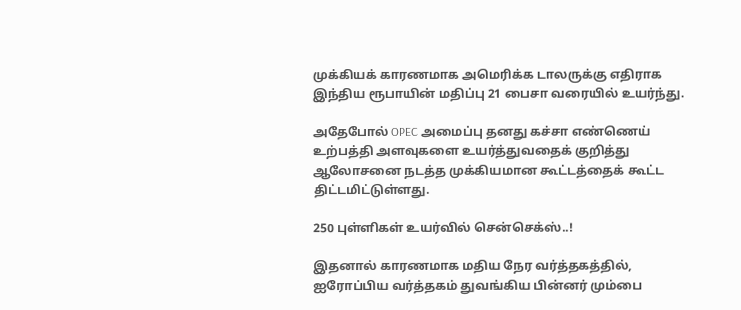முக்கியக் காரணமாக அமெரிக்க டாலருக்கு எதிராக இந்திய ரூபாயின் மதிப்பு 21 பைசா வரையில் உயர்ந்து.

அதேபோல் OPEC அமைப்பு தனது கச்சா எண்ணெய் உற்பத்தி அளவுகளை உயர்த்துவதைக் குறித்து ஆலோசனை நடத்த முக்கியமான கூட்டத்தைக் கூட்ட திட்டமிட்டுள்ளது.

250 புள்ளிகள் உயர்வில் சென்செக்ஸ்..!

இதனால் காரணமாக மதிய நேர வர்த்தகத்தில், ஐரோப்பிய வர்த்தகம் துவங்கிய பின்னர் மும்பை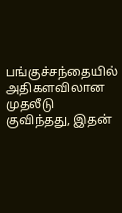பங்குச்சந்தையில் அதிகளவிலான முதலீடு குவிந்தது, இதன்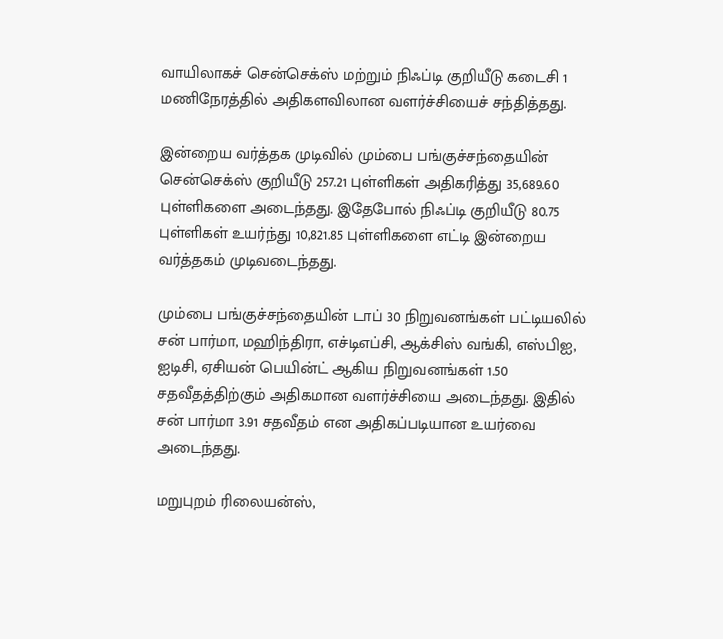வாயிலாகச் சென்செக்ஸ் மற்றும் நிஃப்டி குறியீடு கடைசி 1 மணிநேரத்தில் அதிகளவிலான வளர்ச்சியைச் சந்தித்தது.

இன்றைய வர்த்தக முடிவில் மும்பை பங்குச்சந்தையின் சென்செக்ஸ் குறியீடு 257.21 புள்ளிகள் அதிகரித்து 35,689.60 புள்ளிகளை அடைந்தது. இதேபோல் நிஃப்டி குறியீடு 80.75 புள்ளிகள் உயர்ந்து 10,821.85 புள்ளிகளை எட்டி இன்றைய வர்த்தகம் முடிவடைந்தது.

மும்பை பங்குச்சந்தையின் டாப் 30 நிறுவனங்கள் பட்டியலில் சன் பார்மா, மஹிந்திரா, எச்டிஎப்சி, ஆக்சிஸ் வங்கி, எஸ்பிஐ, ஐடிசி, ஏசியன் பெயின்ட் ஆகிய நிறுவனங்கள் 1.50 சதவீதத்திற்கும் அதிகமான வளர்ச்சியை அடைந்தது. இதில் சன் பார்மா 3.91 சதவீதம் என அதிகப்படியான உயர்வை அடைந்தது.

மறுபுறம் ரிலையன்ஸ்,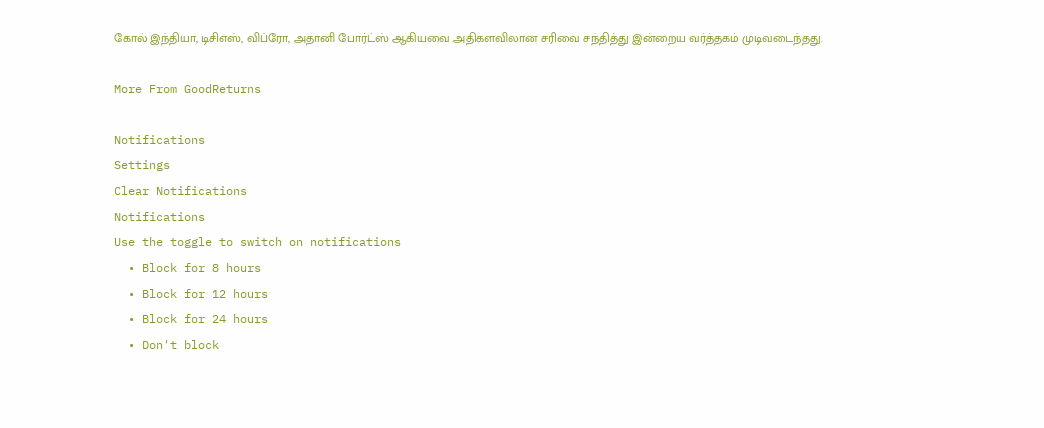கோல் இந்தியா, டிசிஎஸ், விப்ரோ, அதானி போர்ட்ஸ் ஆகியவை அதிகளவிலான சரிவை சந்தித்து இன்றைய வர்த்தகம் முடிவடைந்தது.

More From GoodReturns

Notifications
Settings
Clear Notifications
Notifications
Use the toggle to switch on notifications
  • Block for 8 hours
  • Block for 12 hours
  • Block for 24 hours
  • Don't block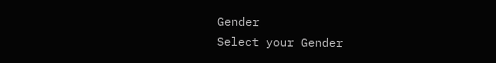Gender
Select your Gender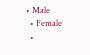• Male
  • Female
  •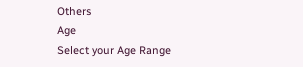Others
Age
Select your Age Range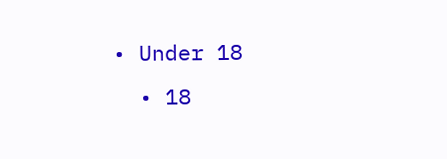• Under 18
  • 18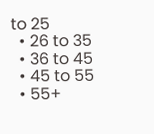to 25
  • 26 to 35
  • 36 to 45
  • 45 to 55
  • 55+